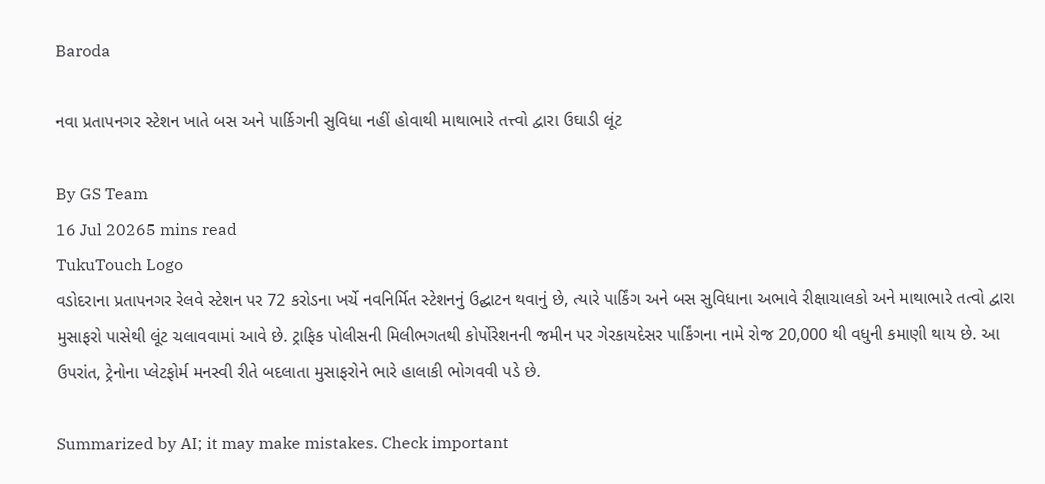Baroda

નવા પ્રતાપનગર સ્ટેશન ખાતે બસ અને પાર્કિગની સુવિધા નહીં હોવાથી માથાભારે તત્ત્વો દ્વારા ઉઘાડી લૂંટ

By GS Team
16 Jul 20265 mins read
TukuTouch Logo
વડોદરાના પ્રતાપનગર રેલવે સ્ટેશન પર 72 કરોડના ખર્ચે નવનિર્મિત સ્ટેશનનું ઉદ્ઘાટન થવાનું છે, ત્યારે પાર્કિંગ અને બસ સુવિધાના અભાવે રીક્ષાચાલકો અને માથાભારે તત્વો દ્વારા મુસાફરો પાસેથી લૂંટ ચલાવવામાં આવે છે. ટ્રાફિક પોલીસની મિલીભગતથી કોર્પોરેશનની જમીન પર ગેરકાયદેસર પાર્કિંગના નામે રોજ 20,000 થી વધુની કમાણી થાય છે. આ ઉપરાંત, ટ્રેનોના પ્લેટફોર્મ મનસ્વી રીતે બદલાતા મુસાફરોને ભારે હાલાકી ભોગવવી પડે છે.

Summarized by AI; it may make mistakes. Check important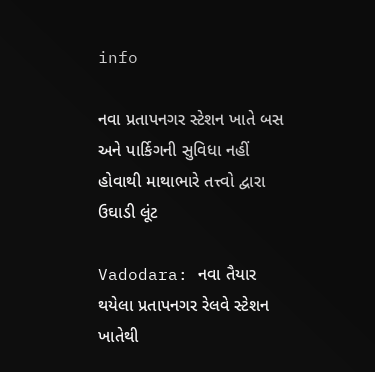info

નવા પ્રતાપનગર સ્ટેશન ખાતે બસ અને પાર્કિગની સુવિધા નહીં હોવાથી માથાભારે તત્ત્વો દ્વારા ઉઘાડી લૂંટ

Vadodara: નવા તૈયાર થયેલા પ્રતાપનગર રેલવે સ્ટેશન ખાતેથી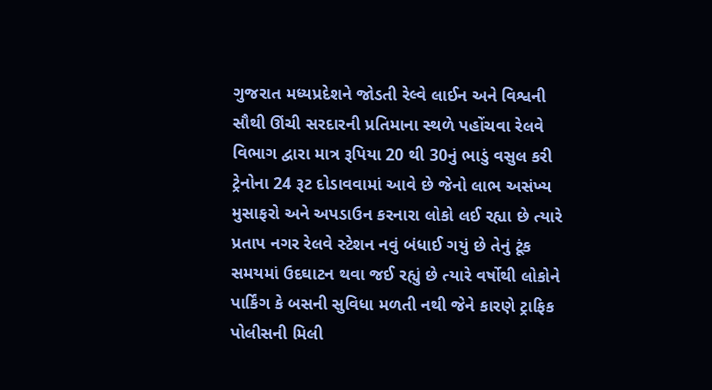ગુજરાત મધ્યપ્રદેશને જોડતી રેલ્વે લાઈન અને વિશ્વની સૌથી ઊંચી સરદારની પ્રતિમાના સ્થળે પહોંચવા રેલવે વિભાગ દ્વારા માત્ર રૂપિયા 20 થી 30નું ભાડું વસુલ કરી ટ્રેનોના 24 રૂટ દોડાવવામાં આવે છે જેનો લાભ અસંખ્ય મુસાફરો અને અપડાઉન કરનારા લોકો લઈ રહ્યા છે ત્યારે પ્રતાપ નગર રેલવે સ્ટેશન નવું બંધાઈ ગયું છે તેનું ટૂંક સમયમાં ઉદઘાટન થવા જઈ રહ્યું છે ત્યારે વર્ષોથી લોકોને પાર્કિંગ કે બસની સુવિધા મળતી નથી જેને કારણે ટ્રાફિક પોલીસની મિલી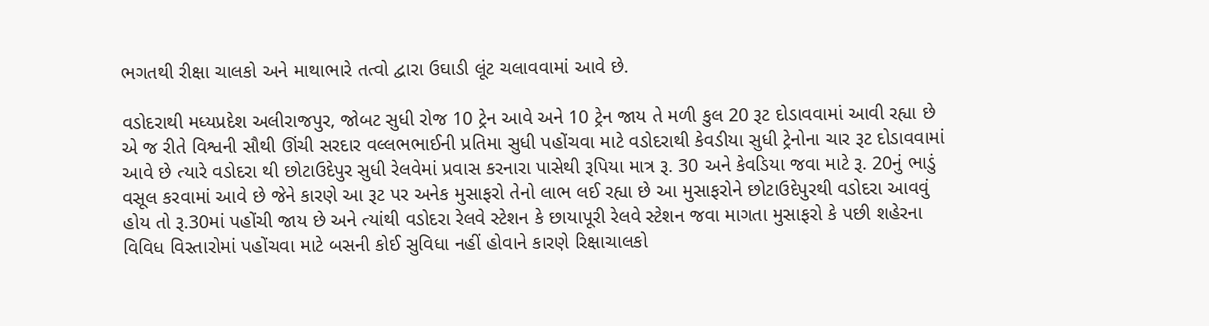ભગતથી રીક્ષા ચાલકો અને માથાભારે તત્વો દ્વારા ઉઘાડી લૂંટ ચલાવવામાં આવે છે.

વડોદરાથી મધ્યપ્રદેશ અલીરાજપુર, જોબટ સુધી રોજ 10 ટ્રેન આવે અને 10 ટ્રેન જાય તે મળી કુલ 20 રૂટ દોડાવવામાં આવી રહ્યા છે એ જ રીતે વિશ્વની સૌથી ઊંચી સરદાર વલ્લભભાઈની પ્રતિમા સુધી પહોંચવા માટે વડોદરાથી કેવડીયા સુધી ટ્રેનોના ચાર રૂટ દોડાવવામાં આવે છે ત્યારે વડોદરા થી છોટાઉદેપુર સુધી રેલવેમાં પ્રવાસ કરનારા પાસેથી રૂપિયા માત્ર રૂ. 30 અને કેવડિયા જવા માટે રૂ. 20નું ભાડું વસૂલ કરવામાં આવે છે જેને કારણે આ રૂટ પર અનેક મુસાફરો તેનો લાભ લઈ રહ્યા છે આ મુસાફરોને છોટાઉદેપુરથી વડોદરા આવવું હોય તો રૂ.30માં પહોંચી જાય છે અને ત્યાંથી વડોદરા રેલવે સ્ટેશન કે છાયાપૂરી રેલવે સ્ટેશન જવા માગતા મુસાફરો કે પછી શહેરના વિવિધ વિસ્તારોમાં પહોંચવા માટે બસની કોઈ સુવિધા નહીં હોવાને કારણે રિક્ષાચાલકો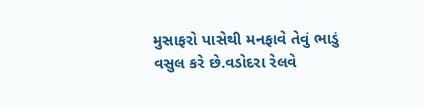મુસાફરો પાસેથી મનફાવે તેવું ભાડું વસુલ કરે છે.વડોદરા રેલવે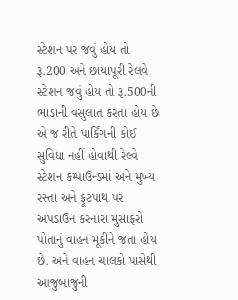સ્ટેશન પર જવું હોય તો રૂ.200 અને છાયાપૂરી રેલવે સ્ટેશન જવું હોય તો રૂ.500ની ભાડાની વસુલાત કરતા હોય છે એ જ રીતે પાર્કિંગની કોઈ સુવિધા નહીં હોવાથી રેલ્વે સ્ટેશન કમ્પાઉન્ડમાં અને મુખ્ય રસ્તા અને ફૂટપાથ પર અપડાઉન કરનારા મુસાફરો પોતાનું વાહન મૂકીને જતા હોય છે. અને વાહન ચાલકો પાસેથી આજુબાજુની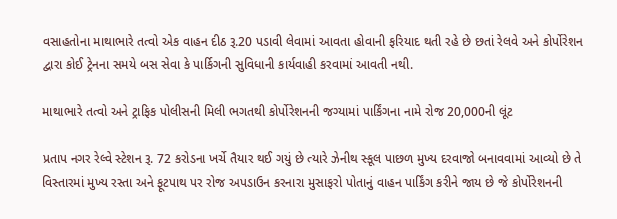વસાહતોના માથાભારે તત્વો એક વાહન દીઠ રૂ.20 પડાવી લેવામાં આવતા હોવાની ફરિયાદ થતી રહે છે છતાં રેલવે અને કોર્પોરેશન દ્વારા કોઈ ટ્રેનના સમયે બસ સેવા કે પાર્કિગની સુવિધાની કાર્યવાહી કરવામાં આવતી નથી.

માથાભારે તત્વો અને ટ્રાફિક પોલીસની મિલી ભગતથી કોર્પોરેશનની જગ્યામાં પાર્કિંગના નામે રોજ 20,000ની લૂંટ

પ્રતાપ નગર રેલ્વે સ્ટેશન રૂ. 72 કરોડના ખર્ચે તૈયાર થઈ ગયું છે ત્યારે ઝેનીથ સ્કૂલ પાછળ મુખ્ય દરવાજો બનાવવામાં આવ્યો છે તે વિસ્તારમાં મુખ્ય રસ્તા અને ફૂટપાથ પર રોજ અપડાઉન કરનારા મુસાફરો પોતાનું વાહન પાર્કિંગ કરીને જાય છે જે કોર્પોરેશનની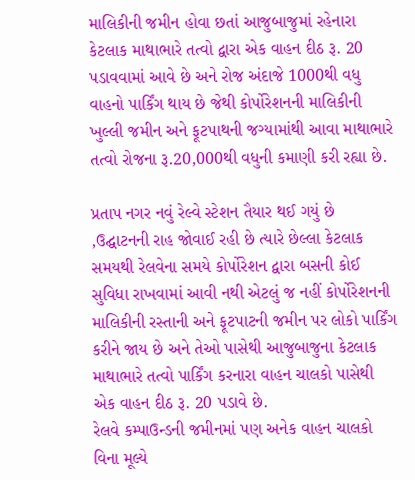માલિકીની જમીન હોવા છતાં આજુબાજુમાં રહેનારા કેટલાક માથાભારે તત્વો દ્વારા એક વાહન દીઠ રૂ. 20 પડાવવામાં આવે છે અને રોજ અંદાજે 1000થી વધુ વાહનો પાર્કિંગ થાય છે જેથી કોર્પોરેશનની માલિકીની ખુલ્લી જમીન અને ફૂટપાથની જગ્યામાંથી આવા માથાભારે તત્વો રોજના રૂ.20,000થી વધુની કમાણી કરી રહ્યા છે.

પ્રતાપ નગર નવું રેલ્વે સ્ટેશન તૈયાર થઈ ગયું છે ,ઉદ્ઘાટનની રાહ જોવાઈ રહી છે ત્યારે છેલ્લા કેટલાક સમયથી રેલવેના સમયે કોર્પોરેશન દ્વારા બસની કોઈ સુવિધા રાખવામાં આવી નથી એટલું જ નહીં કોર્પોરેશનની માલિકીની રસ્તાની અને ફૂટપાટની જમીન પર લોકો પાર્કિંગ કરીને જાય છે અને તેઓ પાસેથી આજુબાજુના કેટલાક માથાભારે તત્વો પાર્કિંગ કરનારા વાહન ચાલકો પાસેથી એક વાહન દીઠ રૂ. 20 પડાવે છે.
રેલવે કમ્પાઉન્ડની જમીનમાં પણ અનેક વાહન ચાલકો વિના મૂલ્યે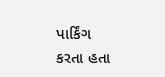પાર્કિંગ કરતા હતા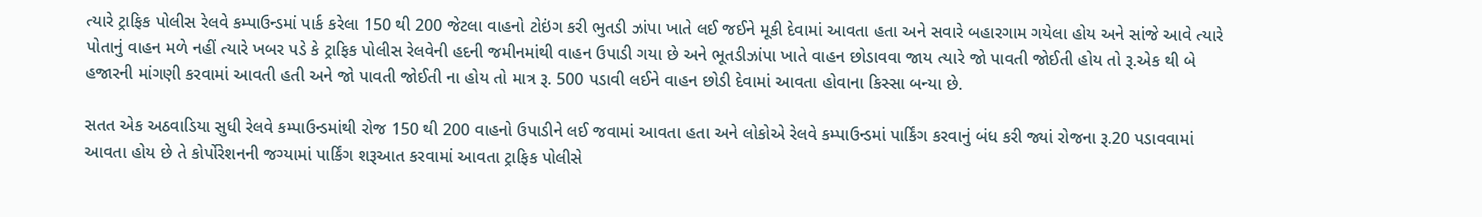ત્યારે ટ્રાફિક પોલીસ રેલવે કમ્પાઉન્ડમાં પાર્ક કરેલા 150 થી 200 જેટલા વાહનો ટોઇંગ કરી ભુતડી ઝાંપા ખાતે લઈ જઈને મૂકી દેવામાં આવતા હતા અને સવારે બહારગામ ગયેલા હોય અને સાંજે આવે ત્યારે પોતાનું વાહન મળે નહીં ત્યારે ખબર પડે કે ટ્રાફિક પોલીસ રેલવેની હદની જમીનમાંથી વાહન ઉપાડી ગયા છે અને ભૂતડીઝાંપા ખાતે વાહન છોડાવવા જાય ત્યારે જો પાવતી જોઈતી હોય તો રૂ.એક થી બે હજારની માંગણી કરવામાં આવતી હતી અને જો પાવતી જોઈતી ના હોય તો માત્ર રૂ. 500 પડાવી લઈને વાહન છોડી દેવામાં આવતા હોવાના કિસ્સા બન્યા છે.

સતત એક અઠવાડિયા સુધી રેલવે કમ્પાઉન્ડમાંથી રોજ 150 થી 200 વાહનો ઉપાડીને લઈ જવામાં આવતા હતા અને લોકોએ રેલવે કમ્પાઉન્ડમાં પાર્કિંગ કરવાનું બંધ કરી જ્યાં રોજના રૂ.20 પડાવવામાં આવતા હોય છે તે કોર્પોરેશનની જગ્યામાં પાર્કિંગ શરૂઆત કરવામાં આવતા ટ્રાફિક પોલીસે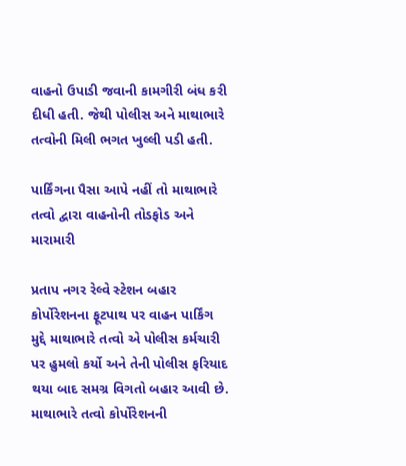વાહનો ઉપાડી જવાની કામગીરી બંધ કરી દીધી હતી. જેથી પોલીસ અને માથાભારે તત્વોની મિલી ભગત ખુલ્લી પડી હતી.

પાર્કિંગના પૈસા આપે નહીં તો માથાભારે તત્વો દ્વારા વાહનોની તોડફોડ અને મારામારી

પ્રતાપ નગર રેલ્વે સ્ટેશન બહાર કોર્પોરેશનના ફૂટપાથ પર વાહન પાર્કિંગ મુદ્દે માથાભારે તત્વો એ પોલીસ કર્મચારી પર હુમલો કર્યો અને તેની પોલીસ ફરિયાદ થયા બાદ સમગ્ર વિગતો બહાર આવી છે.
માથાભારે તત્વો કોર્પોરેશનની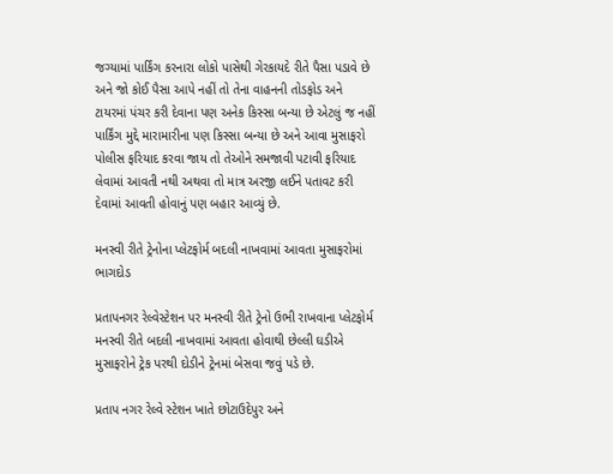જગ્યામાં પાર્કિંગ કરનારા લોકો પાસેથી ગેરકાયદે રીતે પૈસા પડાવે છે અને જો કોઈ પૈસા આપે નહીં તો તેના વાહનની તોડફોડ અને ટાયરમાં પંચર કરી દેવાના પણ અનેક કિસ્સા બન્યા છે એટલું જ નહીં પાર્કિંગ મુદ્દે મારામારીના પણ કિસ્સા બન્યા છે અને આવા મુસાફરો પોલીસ ફરિયાદ કરવા જાય તો તેઓને સમજાવી પટાવી ફરિયાદ લેવામાં આવતી નથી અથવા તો માત્ર અરજી લઈને પતાવટ કરી દેવામાં આવતી હોવાનું પણ બહાર આવ્યું છે.

મનસ્વી રીતે ટ્રેનોના પ્લેટફોર્મ બદલી નાખવામાં આવતા મુસાફરોમાં ભાગદોડ

પ્રતાપનગર રેલ્વેસ્ટેશન પર મનસ્વી રીતે ટ્રેનો ઉભી રાખવાના પ્લેટફોર્મ મનસ્વી રીતે બદલી નાખવામાં આવતા હોવાથી છેલ્લી ઘડીએ મુસાફરોને ટ્રેક પરથી દોડીને ટ્રેનમાં બેસવા જવું પડે છે.

પ્રતાપ નગર રેલ્વે સ્ટેશન ખાતે છોટાઉદેપુર અને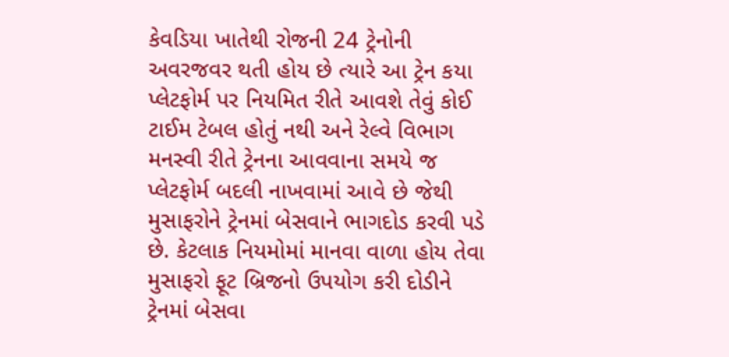કેવડિયા ખાતેથી રોજની 24 ટ્રેનોની અવરજવર થતી હોય છે ત્યારે આ ટ્રેન કયા પ્લેટફોર્મ પર નિયમિત રીતે આવશે તેવું કોઈ ટાઈમ ટેબલ હોતું નથી અને રેલ્વે વિભાગ મનસ્વી રીતે ટ્રેનના આવવાના સમયે જ પ્લેટફોર્મ બદલી નાખવામાં આવે છે જેથી મુસાફરોને ટ્રેનમાં બેસવાને ભાગદોડ કરવી પડે છે. કેટલાક નિયમોમાં માનવા વાળા હોય તેવા મુસાફરો ફૂટ બ્રિજનો ઉપયોગ કરી દોડીને ટ્રેનમાં બેસવા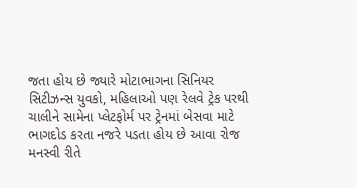જતા હોય છે જ્યારે મોટાભાગના સિનિયર સિટીઝન્સ યુવકો, મહિલાઓ પણ રેલવે ટ્રેક પરથી ચાલીને સામેના પ્લેટફોર્મ પર ટ્રેનમાં બેસવા માટે ભાગદોડ કરતા નજરે પડતા હોય છે આવા રોજ મનસ્વી રીતે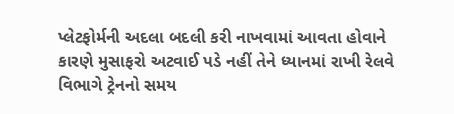પ્લેટફોર્મની અદલા બદલી કરી નાખવામાં આવતા હોવાને કારણે મુસાફરો અટવાઈ પડે નહીં તેને ધ્યાનમાં રાખી રેલવે વિભાગે ટ્રેનનો સમય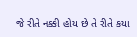જે રીતે નક્કી હોય છે તે રીતે કયા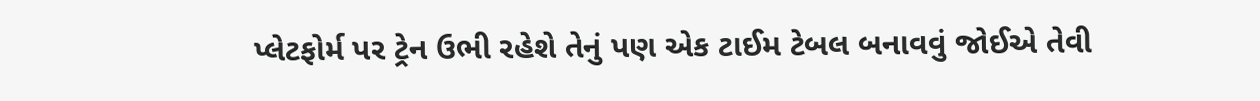પ્લેટફોર્મ પર ટ્રેન ઉભી રહેશે તેનું પણ એક ટાઈમ ટેબલ બનાવવું જોઈએ તેવી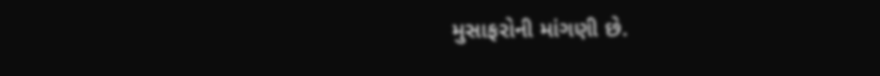મુસાફરોની માંગણી છે.